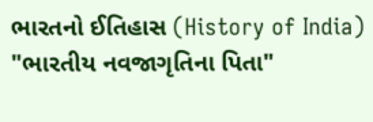ભારતનો ઈતિહાસ (History of India) "ભારતીય નવજાગૃતિના પિતા"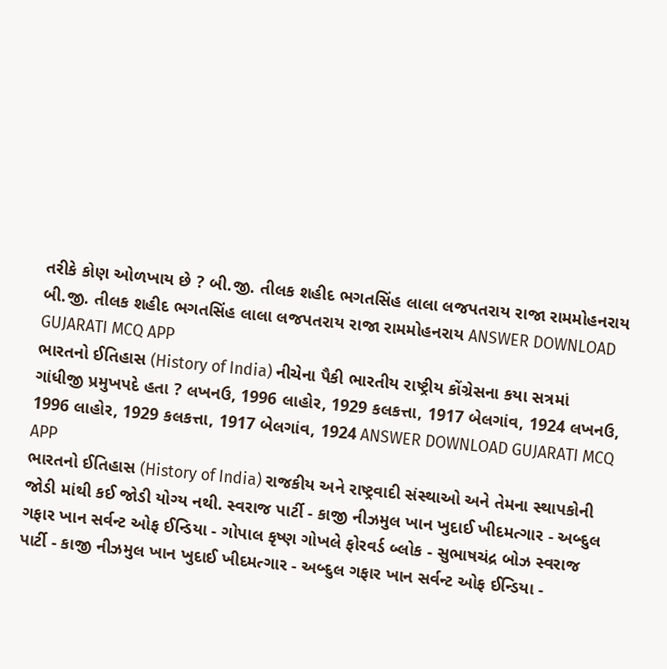તરીકે કોણ ઓળખાય છે ? બી.જી. તીલક શહીદ ભગતસિંહ લાલા લજપતરાય રાજા રામમોહનરાય બી.જી. તીલક શહીદ ભગતસિંહ લાલા લજપતરાય રાજા રામમોહનરાય ANSWER DOWNLOAD GUJARATI MCQ APP
ભારતનો ઈતિહાસ (History of India) નીચેના પૈકી ભારતીય રાષ્ટ્રીય કોંગ્રેસના કયા સત્રમાં ગાંધીજી પ્રમુખપદે હતા ? લખનઉ, 1996 લાહોર, 1929 કલકત્તા, 1917 બેલગાંવ, 1924 લખનઉ, 1996 લાહોર, 1929 કલકત્તા, 1917 બેલગાંવ, 1924 ANSWER DOWNLOAD GUJARATI MCQ APP
ભારતનો ઈતિહાસ (History of India) રાજકીય અને રાષ્ટ્રવાદી સંસ્થાઓ અને તેમના સ્થાપકોની જોડી માંથી કઈ જોડી યોગ્ય નથી. સ્વરાજ પાર્ટી - કાજી નીઝમુલ ખાન ખુદાઈ ખીદમત્ગાર - અબ્દુલ ગફાર ખાન સર્વન્ટ ઓફ ઈન્ડિયા - ગોપાલ કૃષ્ણ ગોખલે ફોરવર્ડ બ્લોક - સુભાષચંદ્ર બોઝ સ્વરાજ પાર્ટી - કાજી નીઝમુલ ખાન ખુદાઈ ખીદમત્ગાર - અબ્દુલ ગફાર ખાન સર્વન્ટ ઓફ ઈન્ડિયા -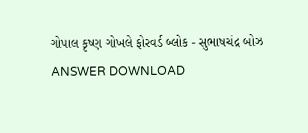ગોપાલ કૃષ્ણ ગોખલે ફોરવર્ડ બ્લોક - સુભાષચંદ્ર બોઝ ANSWER DOWNLOAD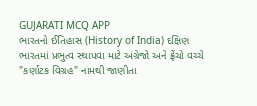GUJARATI MCQ APP
ભારતનો ઈતિહાસ (History of India) દક્ષિણ ભારતમાં પ્રભુત્વ સ્થાપવા માટે અંગ્રેજો અને ફ્રેંચો વચ્ચે "કર્ણાટક વિગ્રહ" નામથી જાણીતા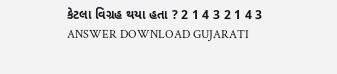કેટલા વિગ્રહ થયા હતા ? 2 1 4 3 2 1 4 3 ANSWER DOWNLOAD GUJARATI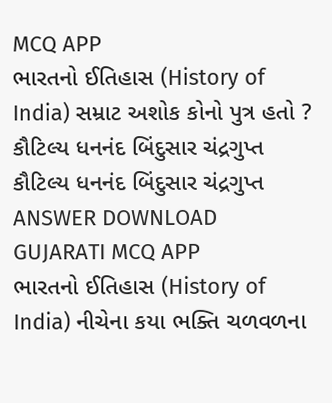MCQ APP
ભારતનો ઈતિહાસ (History of India) સમ્રાટ અશોક કોનો પુત્ર હતો ? કૌટિલ્ય ધનનંદ બિંદુસાર ચંદ્રગુપ્ત કૌટિલ્ય ધનનંદ બિંદુસાર ચંદ્રગુપ્ત ANSWER DOWNLOAD GUJARATI MCQ APP
ભારતનો ઈતિહાસ (History of India) નીચેના કયા ભક્તિ ચળવળના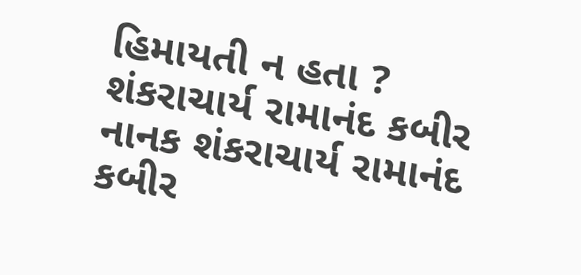હિમાયતી ન હતા ? શંકરાચાર્ય રામાનંદ કબીર નાનક શંકરાચાર્ય રામાનંદ કબીર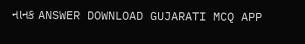નાનક ANSWER DOWNLOAD GUJARATI MCQ APP